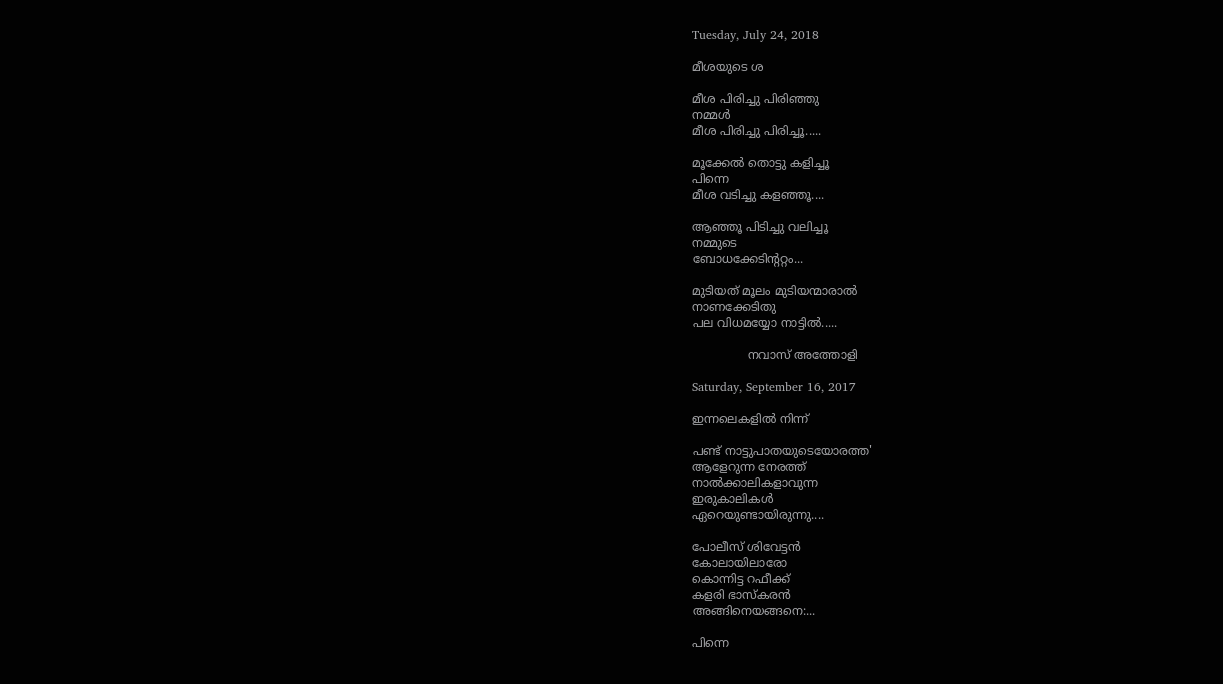Tuesday, July 24, 2018

മീശയുടെ ശ

മീശ പിരിച്ചു പിരിഞ്ഞു
നമ്മൾ
മീശ പിരിച്ചു പിരിച്ചൂ.....

മൂക്കേൽ തൊട്ടു കളിച്ചൂ
പിന്നെ
മീശ വടിച്ചു കളഞ്ഞൂ....

ആഞ്ഞൂ പിടിച്ചു വലിച്ചൂ
നമ്മുടെ
ബോധക്കേടിന്ററ്റം...

മുടിയത് മൂലം മുടിയന്മാരാൽ
നാണക്കേടിതു
പല വിധമയ്യോ നാട്ടിൽ.....

               നവാസ് അത്തോളി

Saturday, September 16, 2017

ഇന്നലെകളിൽ നിന്ന്

പണ്ട് നാട്ടുപാതയുടെയോരത്ത'
ആളേറുന്ന നേരത്ത്
നാൽക്കാലികളാവുന്ന
ഇരുകാലികൾ
ഏറെയുണ്ടായിരുന്നു....

പോലീസ് ശിവേട്ടൻ
കോലായിലാരോ
കൊന്നിട്ട റഫീക്ക്
കളരി ഭാസ്കരൻ
അങ്ങിനെയങ്ങനെ:...

പിന്നെ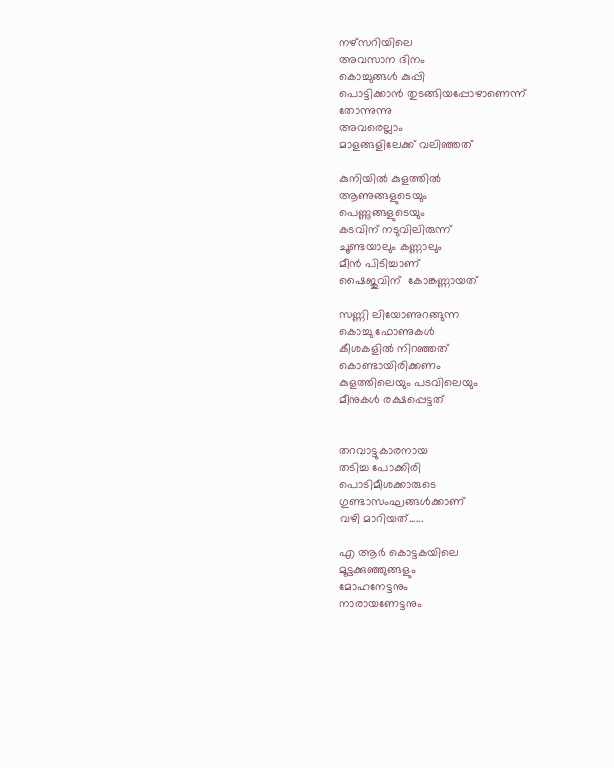നഴ്സറിയിലെ
അവസാന ദിനം
കൊച്ചുങ്ങൾ കുപ്പി
പൊട്ടിക്കാൻ തുടങ്ങിയപ്പോഴാണെന്ന്
തോന്നുന്നു
അവരെല്ലാം
മാളങ്ങളിലേക്ക് വലിഞ്ഞത്

കുനിയിൽ കുളത്തിൽ
ആണുങ്ങളുടെയും
പെണ്ണുങ്ങളുടെയും
കടവിന് നടുവിലിരുന്ന്
ചൂണ്ടയാലും കണ്ണാലും
മീൻ പിടിച്ചാണ്
ഷൈജുവിന്  കോങ്കണ്ണായത്

സണ്ണി ലിയോണുറങ്ങുന്ന
കൊച്ചു ഫോണുകൾ
കീശകളിൽ നിറഞ്ഞത്
കൊണ്ടായിരിക്കണം
കുളത്തിലെയും പടവിലെയും
മീനുകൾ രക്ഷപ്പെട്ടത്


തറവാട്ടുകാരനായ
തടിച്ച പോക്കിരി
പൊടിമീശക്കാരുടെ
ഗുണ്ടാസംഘങ്ങൾക്കാണ്
വഴി മാറിയത്......

എ ആർ കൊട്ടകയിലെ
മൂട്ടക്കുഞ്ഞുങ്ങളും
മോഹനേട്ടനും
നാരായണേട്ടനും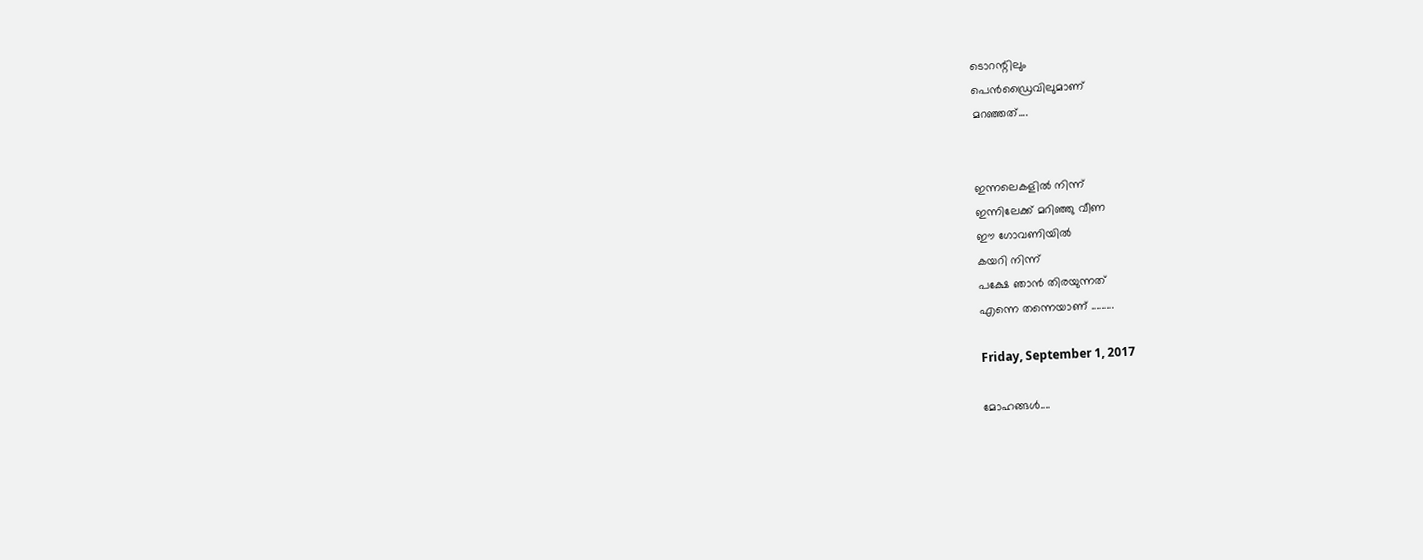ടൊറന്റിലും
പെൻഡ്രൈവിലുമാണ്
മറഞ്ഞത്....


ഇന്നലെകളിൽ നിന്ന്
ഇന്നിലേക്ക് മറിഞ്ഞു വീണ
ഈ ഗോവണിയിൽ
കയറി നിന്ന്
പക്ഷേ ഞാൻ തിരയുന്നത്
എന്നെ തന്നെയാണ് .........

Friday, September 1, 2017

മോഹങ്ങൾ....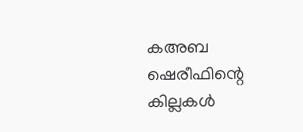കഅബ ഷെരീഫിന്റെ
കില്ലകൾ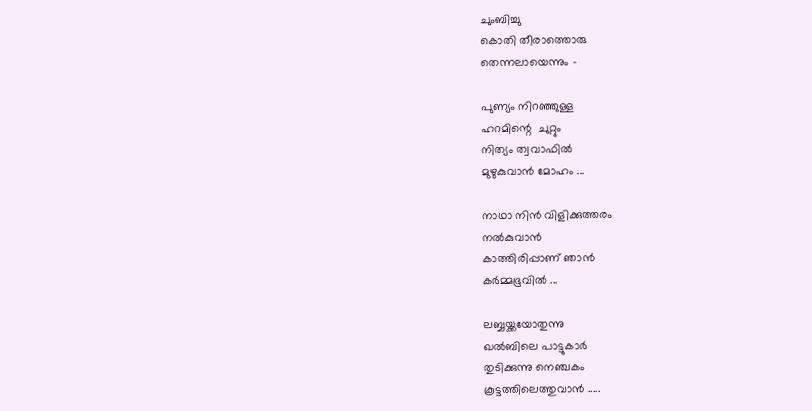ചുംബിച്ചു
കൊതി തീരാത്തൊരു
തെന്നലായെന്നും -

പുണ്യം നിറഞ്ഞുള്ള
ഹറമിന്റെ  ചുറ്റും
നിത്യം ത്വവാഫിൽ
മുഴുകുവാൻ മോഹം ...

നാഥാ നിൻ വിളിക്കുത്തരം
നൽകുവാൻ
കാത്തിരിപ്പാണ് ഞാൻ
കർമ്മഭൂവിൽ ...

ലബ്ബയ്ക്കയോതുന്നു
ഖൽബിലെ പാട്ടുകാർ
തുടിക്കുന്നു നെഞ്ചകം
കൂട്ടത്തിലെത്തുവാൻ .....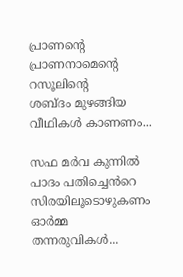പ്രാണന്റെ
പ്രാണനാമെന്റെ
റസൂലിന്റെ
ശബ്ദം മുഴങ്ങിയ
വീഥികൾ കാണണം...

സഫ മർവ കുന്നിൽ
പാദം പതിച്ചെൻറെ
സിരയിലൂടൊഴുകണം
ഓർമ്മ തന്നരുവികൾ...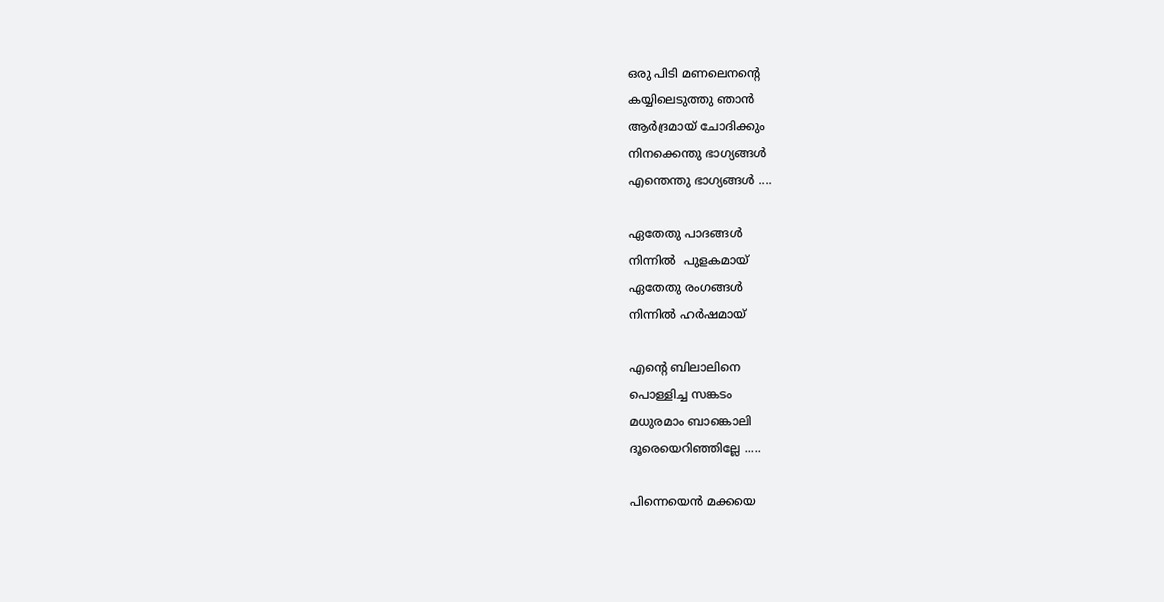ഒരു പിടി മണലെനന്റെ
കയ്യിലെടുത്തു ഞാൻ
ആർദ്രമായ് ചോദിക്കും
നിനക്കെന്തു ഭാഗ്യങ്ങൾ
എന്തെന്തു ഭാഗ്യങ്ങൾ ....

ഏതേതു പാദങ്ങൾ
നിന്നിൽ  പുളകമായ്
ഏതേതു രംഗങ്ങൾ
നിന്നിൽ ഹർഷമായ്

എന്റെ ബിലാലിനെ
പൊള്ളിച്ച സങ്കടം
മധുരമാം ബാങ്കൊലി
ദൂരെയെറിഞ്ഞില്ലേ .....

പിന്നെയെൻ മക്കയെ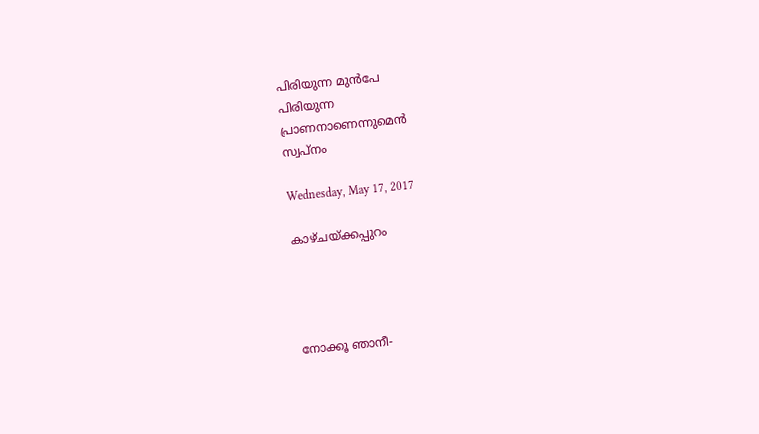പിരിയുന്ന മുൻപേ
പിരിയുന്ന
പ്രാണനാണെന്നുമെൻ
സ്വപ്നം

Wednesday, May 17, 2017

കാഴ്ചയ്ക്കപ്പുറം




നോക്കൂ ഞാനീ-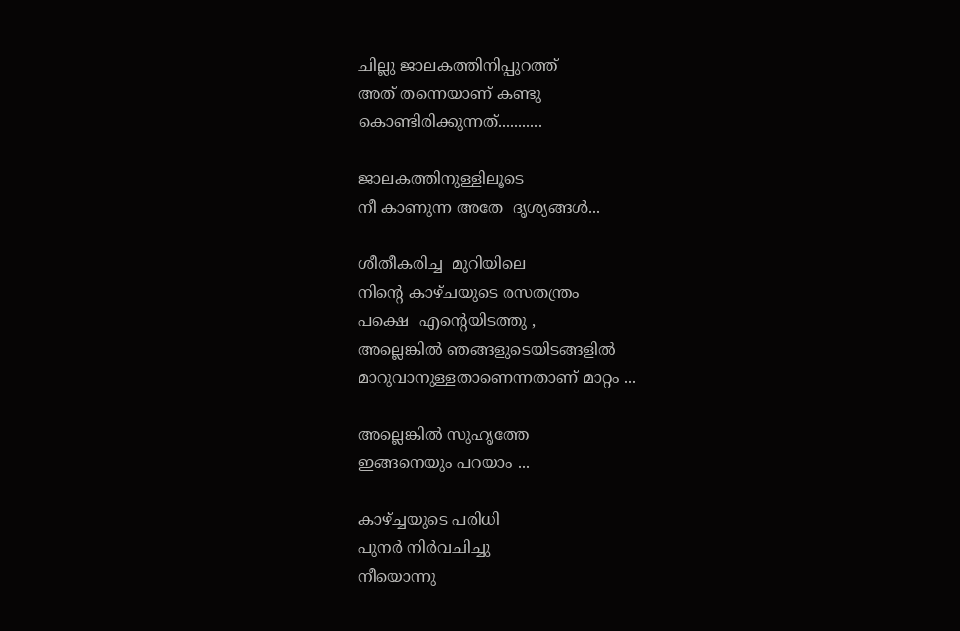ചില്ലു ജാലകത്തിനിപ്പുറത്ത്
അത് തന്നെയാണ് കണ്ടു
കൊണ്ടിരിക്കുന്നത്...........

ജാലകത്തിനുള്ളിലൂടെ
നീ കാണുന്ന അതേ  ദൃശ്യങ്ങൾ...

ശീതീകരിച്ച  മുറിയിലെ
നിന്റെ കാഴ്ചയുടെ രസതന്ത്രം
പക്ഷെ  എന്റെയിടത്തു ,
അല്ലെങ്കിൽ ഞങ്ങളുടെയിടങ്ങളിൽ
മാറുവാനുള്ളതാണെന്നതാണ് മാറ്റം ...

അല്ലെങ്കിൽ സുഹൃത്തേ
ഇങ്ങനെയും പറയാം ...

കാഴ്ച്ചയുടെ പരിധി
പുനർ നിർവചിച്ചു
നീയൊന്നു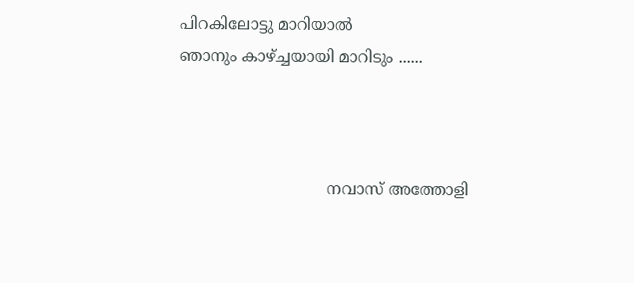പിറകിലോട്ടു മാറിയാൽ
ഞാനും കാഴ്ച്ചയായി മാറിടും ......



                              നവാസ് അത്തോളി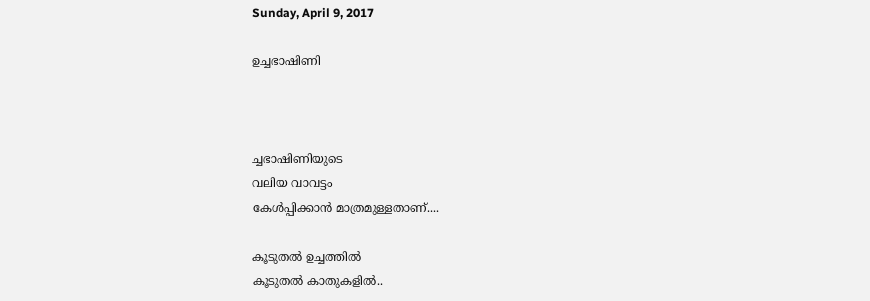Sunday, April 9, 2017

ഉച്ചഭാഷിണി



ച്ചഭാഷിണിയുടെ
വലിയ വാവട്ടം
കേൾപ്പിക്കാൻ മാത്രമുള്ളതാണ്....

കൂടുതൽ ഉച്ചത്തിൽ
കൂടുതൽ കാതുകളിൽ..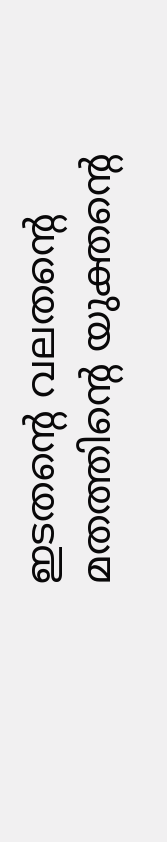ഇടതന്റെ വലതന്റെ
മതത്തിന്റെ യുക്തന്റെ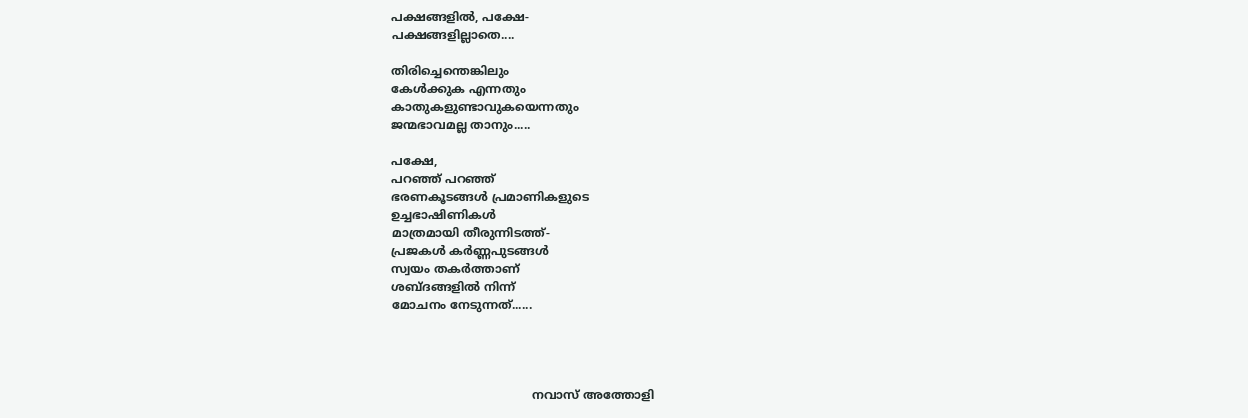പക്ഷങ്ങളിൽ, പക്ഷേ-
പക്ഷങ്ങളില്ലാതെ....

തിരിച്ചെന്തെങ്കിലും
കേൾക്കുക എന്നതും
കാതുകളുണ്ടാവുകയെന്നതും
ജന്മഭാവമല്ല താനും.....

പക്ഷേ,
പറഞ്ഞ് പറഞ്ഞ്
ഭരണകൂടങ്ങൾ പ്രമാണികളുടെ
ഉച്ചഭാഷിണികൾ
മാത്രമായി തീരുന്നിടത്ത്-
പ്രജകൾ കർണ്ണപുടങ്ങൾ
സ്വയം തകർത്താണ്
ശബ്ദങ്ങളിൽ നിന്ന്
മോചനം നേടുന്നത്......




                                      നവാസ് അത്തോളി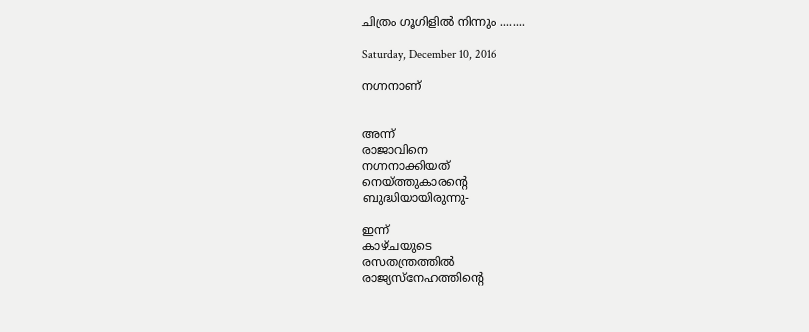ചിത്രം ഗൂഗിളിൽ നിന്നും ........

Saturday, December 10, 2016

നഗ്നനാണ്


അന്ന്
രാജാവിനെ
നഗ്നനാക്കിയത്
നെയ്ത്തുകാരന്റെ
ബുദ്ധിയായിരുന്നു-

ഇന്ന്
കാഴ്ചയുടെ
രസതന്ത്രത്തിൽ
രാജ്യസ്നേഹത്തിന്റെ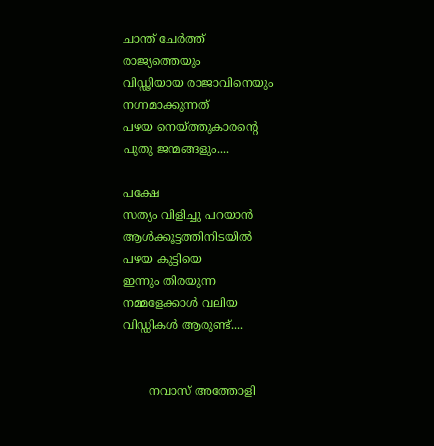ചാന്ത് ചേർത്ത്
രാജ്യത്തെയും
വിഡ്ഢിയായ രാജാവിനെയും
നഗ്നമാക്കുന്നത്
പഴയ നെയ്ത്തുകാരന്റെ
പുതു ജന്മങ്ങളും....

പക്ഷേ
സത്യം വിളിച്ചു പറയാൻ
ആൾക്കൂട്ടത്തിനിടയിൽ
പഴയ കുട്ടിയെ
ഇന്നും തിരയുന്ന
നമ്മളേക്കാൾ വലിയ
വിഡ്ഡികൾ ആരുണ്ട്....


       നവാസ് അത്തോളി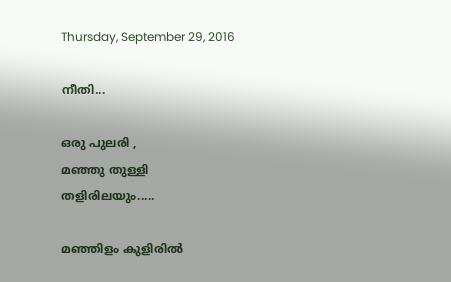Thursday, September 29, 2016

നീതി...

ഒരു പുലരി ,
മഞ്ഞു തുള്ളി
തളിരിലയും.....

മഞ്ഞിളം കുളിരിൽ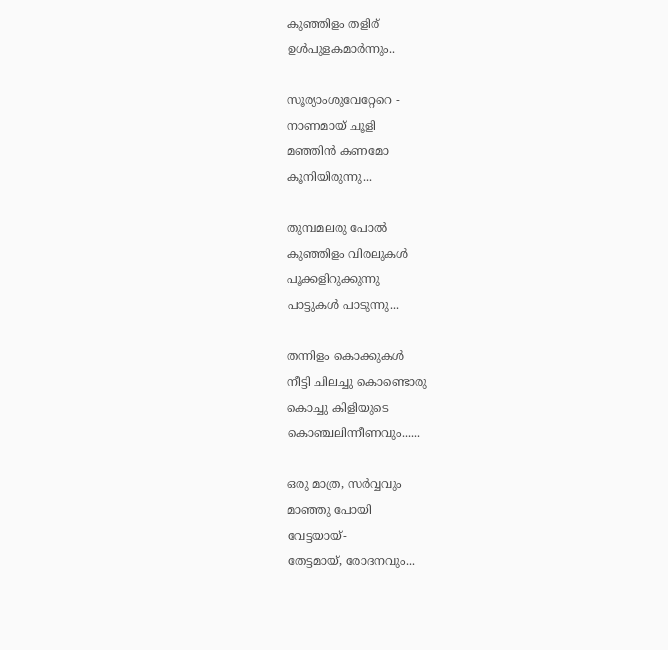കുഞ്ഞിളം തളിര്
ഉൾപുളകമാർന്നും..

സൂര്യാംശുവേറ്റേറെ -
നാണമായ് ചൂളി
മഞ്ഞിൻ കണമോ
കൂനിയിരുന്നു...

തുമ്പമലരു പോൽ
കുഞ്ഞിളം വിരലുകൾ
പൂക്കളിറുക്കുന്നു
പാട്ടുകൾ പാടുന്നു...

തന്നിളം കൊക്കുകൾ
നീട്ടി ചിലച്ചു കൊണ്ടൊരു
കൊച്ചു കിളിയുടെ
കൊഞ്ചലിന്നീണവും......

ഒരു മാത്ര, സർവ്വവും
മാഞ്ഞു പോയി
വേട്ടയായ്-
തേട്ടമായ്, രോദനവും...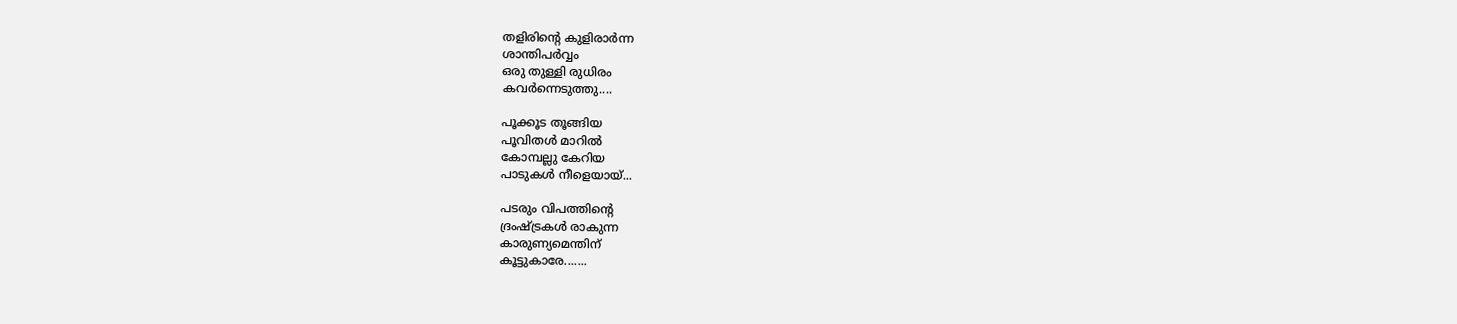തളിരിന്റെ കുളിരാർന്ന
ശാന്തിപർവ്വം
ഒരു തുള്ളി രുധിരം
കവർന്നെടുത്തു....

പൂക്കൂട തൂങ്ങിയ
പൂവിതൾ മാറിൽ
കോമ്പല്ലു കേറിയ
പാടുകൾ നീളെയായ്...

പടരും വിപത്തിന്റെ
ദ്രംഷ്ട്രകൾ രാകുന്ന
കാരുണ്യമെന്തിന്
കൂട്ടുകാരേ.......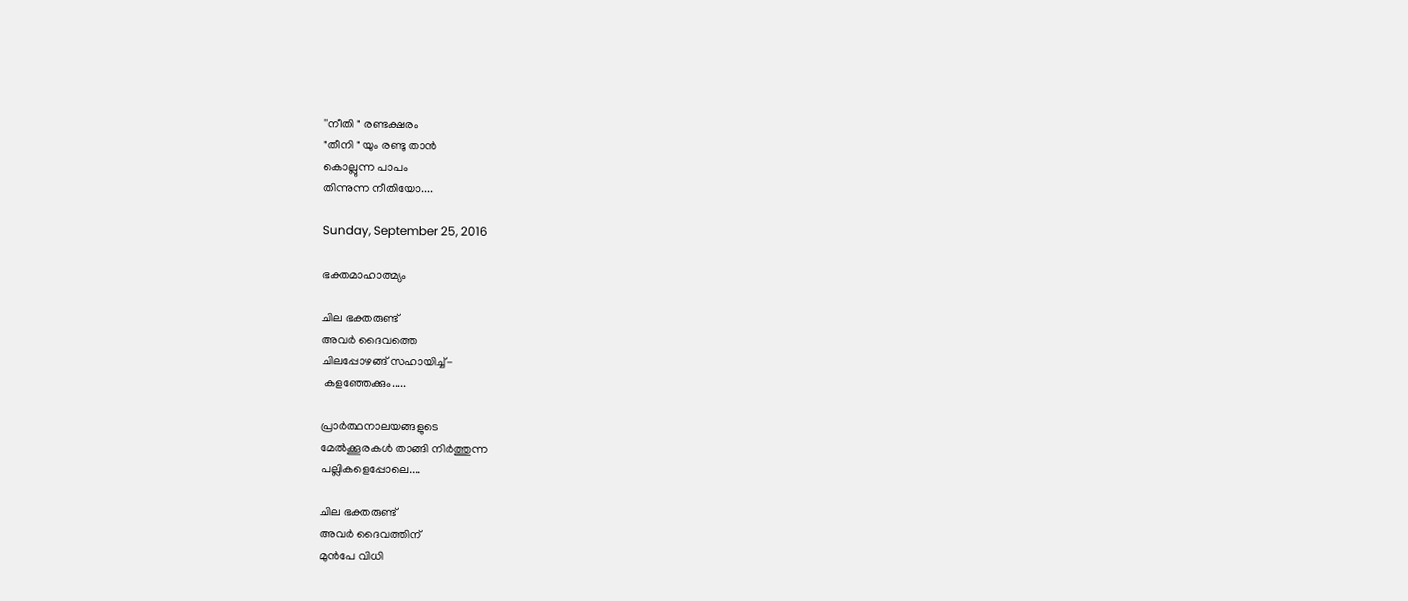''നീതി " രണ്ടക്ഷരം
"തീനി " യും രണ്ടു താൻ
കൊല്ലുന്ന പാപം
തിന്നുന്ന നീതിയോ....

Sunday, September 25, 2016

ഭക്തമാഹാത്മ്യം

ചില ഭക്തരുണ്ട്
അവർ ദൈവത്തെ
ചിലപ്പോഴങ്ങ് സഹായിച്ച്-
 കളഞ്ഞേക്കും.....

പ്രാർത്ഥനാലയങ്ങളുടെ
മേൽക്കൂരകൾ താങ്ങി നിർത്തുന്ന
പല്ലികളെപ്പോലെ....

ചില ഭക്തരുണ്ട്
അവർ ദൈവത്തിന്
മുൻപേ വിധി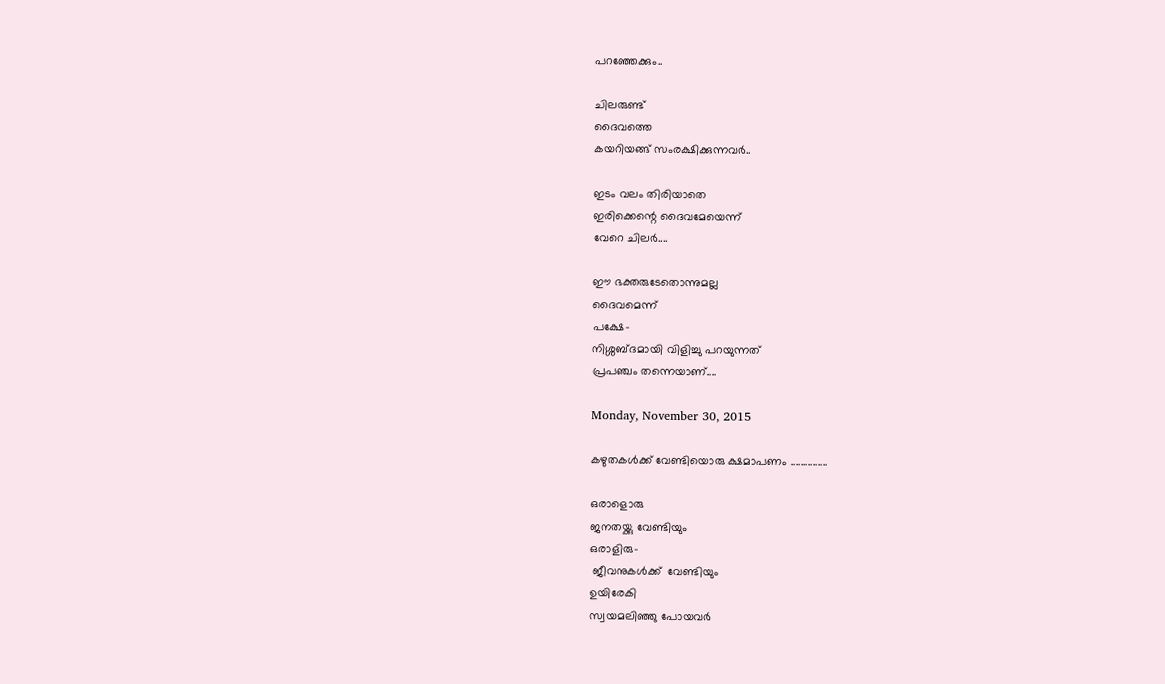പറഞ്ഞേക്കും..

ചിലരുണ്ട്
ദൈവത്തെ
കയറിയങ്ങ് സംരക്ഷിക്കുന്നവർ..

ഇടം വലം തിരിയാതെ
ഇരിക്കെന്റെ ദൈവമേയെന്ന്
വേറെ ചിലർ....

ഈ ഭക്തരുടേതൊന്നുമല്ല
ദൈവമെന്ന്
പക്ഷേ-
നിശ്ശബ്ദമായി വിളിച്ചു പറയുന്നത്
പ്രപഞ്ചം തന്നെയാണ്....

Monday, November 30, 2015

കഴുതകൾക്ക് വേണ്ടിയൊരു ക്ഷമാപണം ...............

ഒരാളൊരു
ജനതയ്ക്കു വേണ്ടിയും
ഒരാളിരു-
 ജീവനുകള്‍ക്ക്  വേണ്ടിയും
ഉയിരേകി
സ്വയമലിഞ്ഞു പോയവര്‍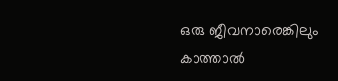ഒരു ജീവനാരെങ്കിലും
കാത്താല്‍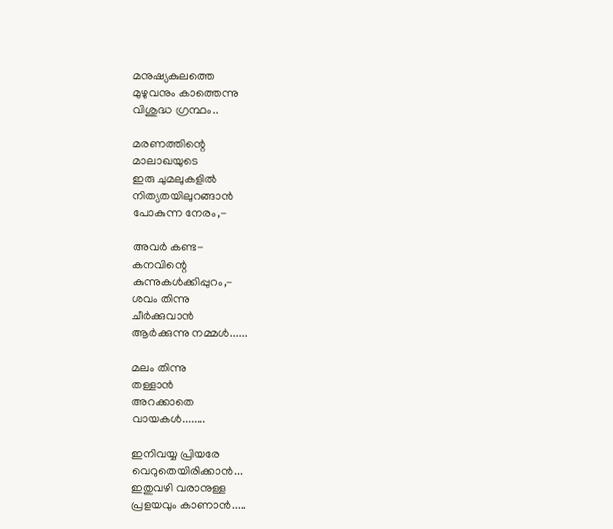മനുഷ്യകുലത്തെ
മുഴുവനും കാത്തെന്നു
വിശുദ്ധ ഗ്രന്ഥം..

മരണത്തിന്റെ
മാലാഖയുടെ
ഇരു ചുമലുകളില്‍
നിത്യതയിലുറങ്ങാന്‍
പോകുന്ന നേരം,-

അവര്‍ കണ്ട-
കനവിന്റെ
കുന്നുകള്‍ക്കിപ്പുറം,-
ശവം തിന്നു
ചീര്‍ക്കുവാന്‍
ആര്‍ക്കുന്നു നമ്മള്‍......

മലം തിന്നു
തള്ളാന്‍
അറക്കാതെ
വായകള്‍........

ഇനിവയ്യ പ്രിയരേ
വെറുതെയിരിക്കാന്‍...
ഇതുവഴി വരാനുള്ള
പ്രളയവും കാണാന്‍.....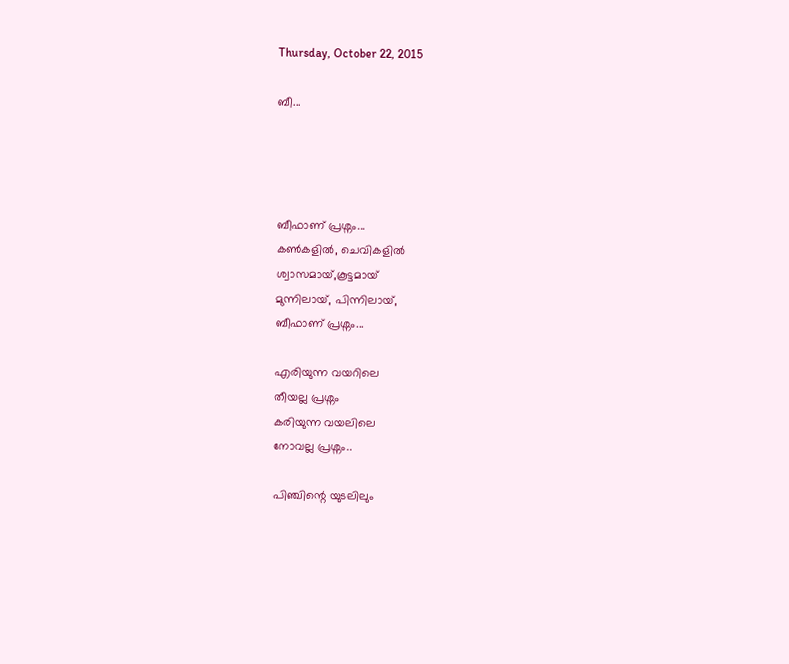Thursday, October 22, 2015

ബീ...




ബീഫാണ് പ്രശ്നം...
കണ്‍കളില്‍, ചെവികളില്‍
ശ്വാസമായ്,കൂട്ടമായ്‌
മുന്നിലായ്, പിന്നിലായ്,
ബീഫാണ് പ്രശ്നം...

എരിയുന്ന വയറിലെ
തീയല്ല പ്രശ്നം
കരിയുന്ന വയലിലെ
നോവല്ല പ്രശ്നം..

പിഞ്ചിന്റെ യുടലിലും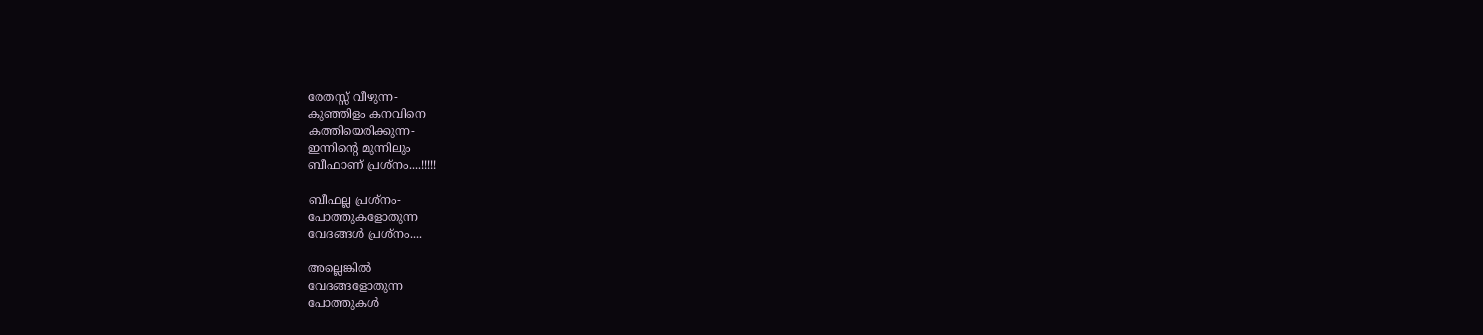രേതസ്സ് വീഴുന്ന-
കുഞ്ഞിളം കനവിനെ
കത്തിയെരിക്കുന്ന-
ഇന്നിന്റെ മുന്നിലും
ബീഫാണ് പ്രശ്നം....!!!!!

ബീഫല്ല പ്രശ്നം-
പോത്തുകളോതുന്ന
വേദങ്ങള്‍ പ്രശ്നം....

അല്ലെങ്കില്‍
വേദങ്ങളോതുന്ന
പോത്തുകള്‍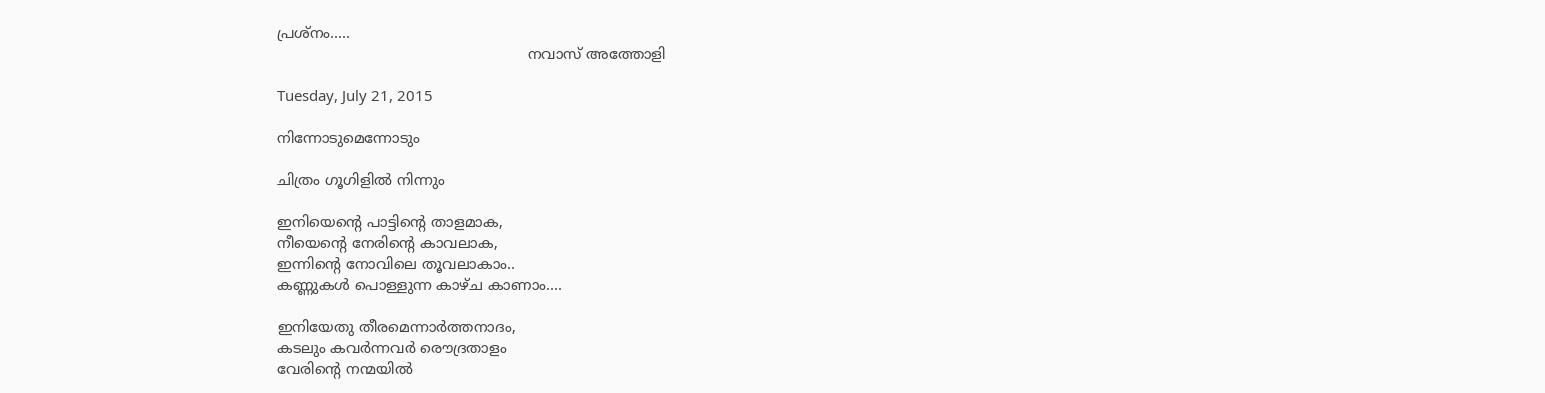പ്രശ്നം.....
                                                      നവാസ് അത്തോളി

Tuesday, July 21, 2015

നിന്നോടുമെന്നോടും

ചിത്രം ഗൂഗിളില്‍ നിന്നും

ഇനിയെന്‍റെ പാട്ടിന്‍റെ താളമാക,
നീയെന്‍റെ നേരിന്‍റെ കാവലാക,
ഇന്നിന്‍റെ നോവിലെ തൂവലാകാം..
കണ്ണുകള്‍ പൊള്ളുന്ന കാഴ്ച കാണാം....

ഇനിയേതു തീരമെന്നാര്‍ത്തനാദം,
കടലും കവര്‍ന്നവര്‍ രൌദ്രതാളം
വേരിന്‍റെ നന്മയില്‍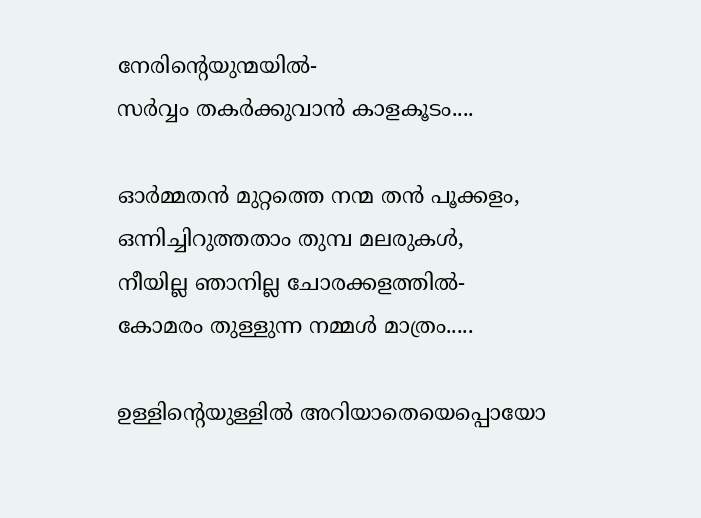നേരിന്‍റെയുന്മയില്‍-
സര്‍വ്വം തകര്‍ക്കുവാന്‍ കാളകൂടം....

ഓര്‍മ്മതന്‍ മുറ്റത്തെ നന്മ തന്‍ പൂക്കളം,
ഒന്നിച്ചിറുത്തതാം തുമ്പ മലരുകള്‍,
നീയില്ല ഞാനില്ല ചോരക്കളത്തില്‍-
കോമരം തുള്ളുന്ന നമ്മള്‍ മാത്രം.....

ഉള്ളിന്‍റെയുള്ളില്‍ അറിയാതെയെപ്പൊയോ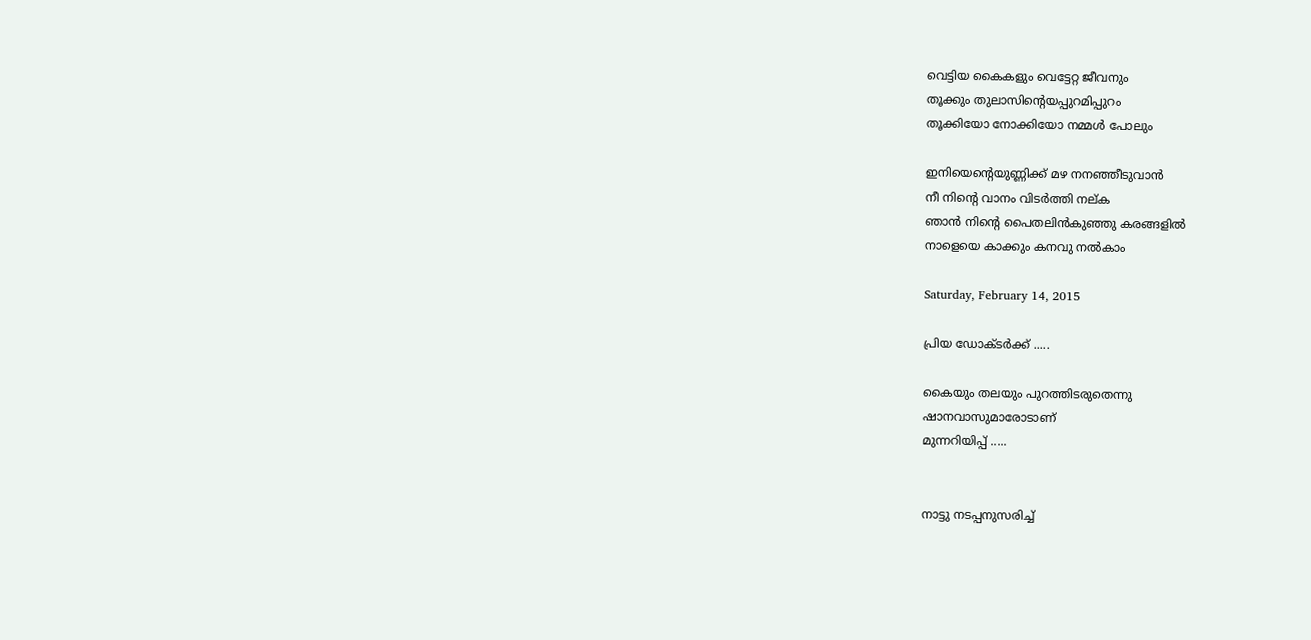വെട്ടിയ കൈകളും വെട്ടേറ്റ ജീവനും
തൂക്കും തുലാസിന്‍റെയപ്പുറമിപ്പുറം
തൂക്കിയോ നോക്കിയോ നമ്മള്‍ പോലും

ഇനിയെന്‍റെയുണ്ണിക്ക് മഴ നനഞ്ഞീടുവാന്‍
നീ നിന്‍റെ വാനം വിടര്‍ത്തി നല്ക
ഞാന്‍ നിന്‍റെ പൈതലിന്‍കുഞ്ഞു കരങ്ങളില്‍
നാളെയെ കാക്കും കനവു നല്‍കാം

Saturday, February 14, 2015

പ്രിയ ഡോക്ടർക്ക് .....

കൈയും തലയും പുറത്തിടരുതെന്നു
ഷാനവാസുമാരോടാണ്
മുന്നറിയിപ്പ് .....


നാട്ടു നടപ്പനുസരിച്ച്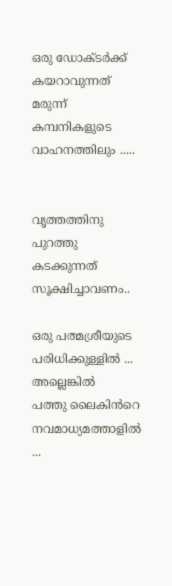ഒരു ഡോക്ടർക്ക്‌
കയറാവുന്നത്
മരുന്ന് കമ്പനികളുടെ
വാഹനത്തിലും .....


വൃത്തത്തിനു പുറത്തു
കടക്കുന്നത്
സൂക്ഷിച്ചാവണം..

ഒരു പത്മശ്രീയുടെ
പരിധിക്കുള്ളിൽ ...
അല്ലെങ്കിൽ
പത്തു ലൈകിൻറെ
നവമാധ്യമത്താളിൽ ...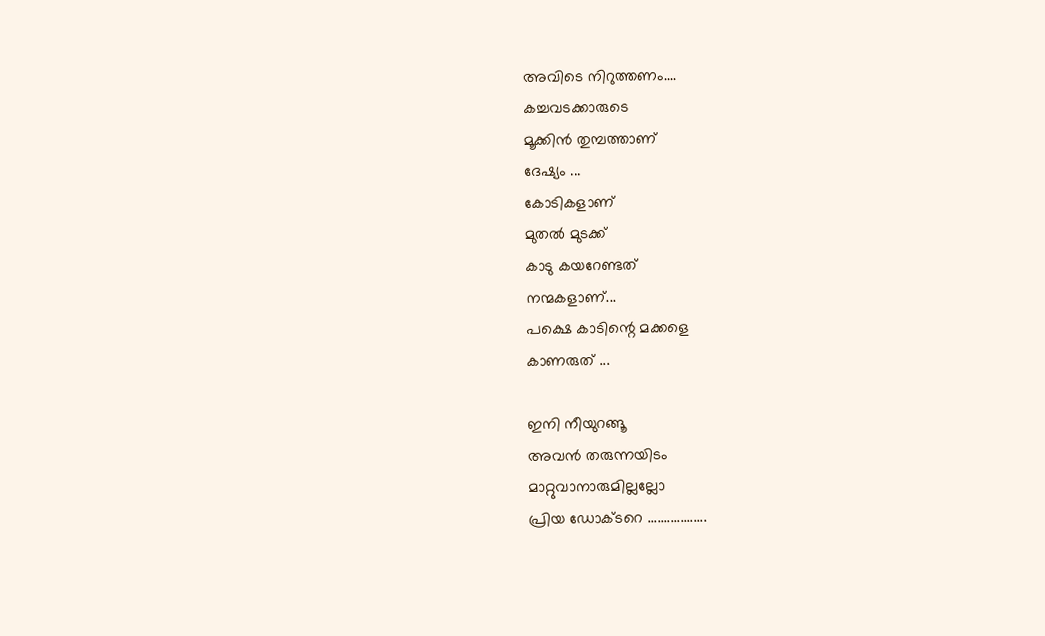അവിടെ നിറുത്തണം....
കച്ചവടക്കാരുടെ
മൂക്കിൻ തുമ്പത്താണ്
ദേഷ്യം ...
കോടികളാണ്
മുതൽ മുടക്ക്
കാടു കയറേണ്ടത്
നന്മകളാണ്...
പക്ഷെ കാടിന്റെ മക്കളെ
കാണരുത് ...

ഇനി നീയുറങ്ങൂ
അവൻ തരുന്നയിടം
മാറ്റുവാനാരുമില്ലല്ലോ
പ്രിയ ഡോക്ടറെ ..................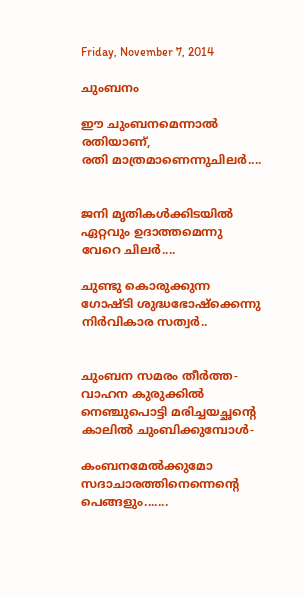Friday, November 7, 2014

ചുംബനം

ഈ ചുംബനമെന്നാല്‍
രതിയാണ്,
രതി മാത്രമാണെന്നുചിലര്‍....


ജനി മൃതികള്‍ക്കിടയില്‍
ഏറ്റവും ഉദാത്തമെന്നു
വേറെ ചിലര്‍....

ചുണ്ടു കൊരുക്കുന്ന
ഗോഷ്ടി ശുദ്ധഭോഷ്ക്കെന്നു
നിര്‍വികാര സത്വര്‍..


ചുംബന സമരം തീര്‍ത്ത-
വാഹന കുരുക്കില്‍
നെഞ്ചുപൊട്ടി മരിച്ചയച്ഛന്‍റെ
കാലില്‍ ചുംബിക്കുമ്പോള്‍-

കംബനമേല്‍ക്കുമോ
സദാചാരത്തിനെന്നെന്‍റെ
പെങ്ങളും.......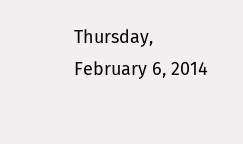Thursday, February 6, 2014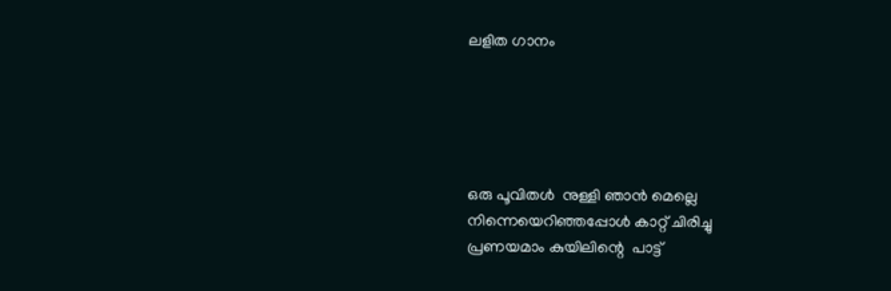ലളിത ഗാനം





ഒരു പൂവിതള്‍  നുള്ളി ഞാന്‍ മെല്ലെ
നിന്നെയെറിഞ്ഞപ്പോള്‍ കാറ്റ് ചിരിച്ചു
പ്രണയമാം കുയിലിന്റെ  പാട്ട്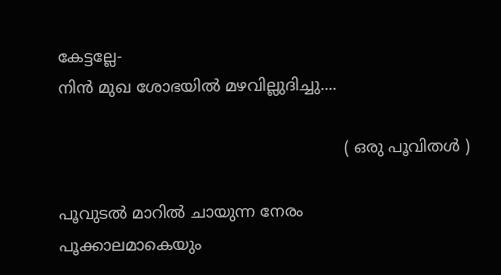കേട്ടല്ലേ-
നിന്‍ മുഖ ശോഭയില്‍ മഴവില്ലുദിച്ചു....

                                                          ( ഒരു പൂവിതള്‍ )

പൂവുടല്‍ മാറില്‍ ചായുന്ന നേരം
പൂക്കാലമാകെയും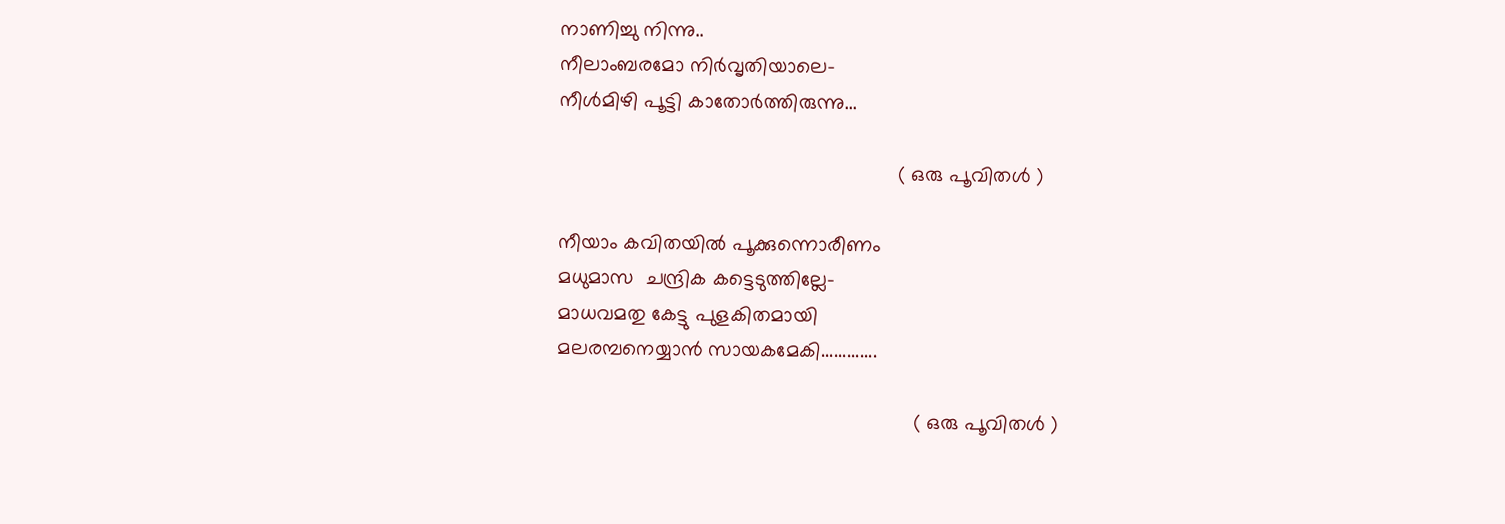നാണിച്ചു നിന്നു..
നീലാംബരമോ നിര്‍വൃതിയാലെ-
നീള്‍മിഴി പൂട്ടി കാതോര്‍ത്തിരുന്നു...

                                                           ( ഒരു പൂവിതള്‍ )

നീയാം കവിതയില്‍ പൂക്കുന്നൊരീണം
മധുമാസ  ചന്ദ്രിക കട്ടെടുത്തില്ലേ-
മാധവമതു കേട്ടു പുളകിതമായി
മലരമ്പനെയ്യാന്‍ സായകമേകി.............

                                                              ( ഒരു പൂവിതള്‍ )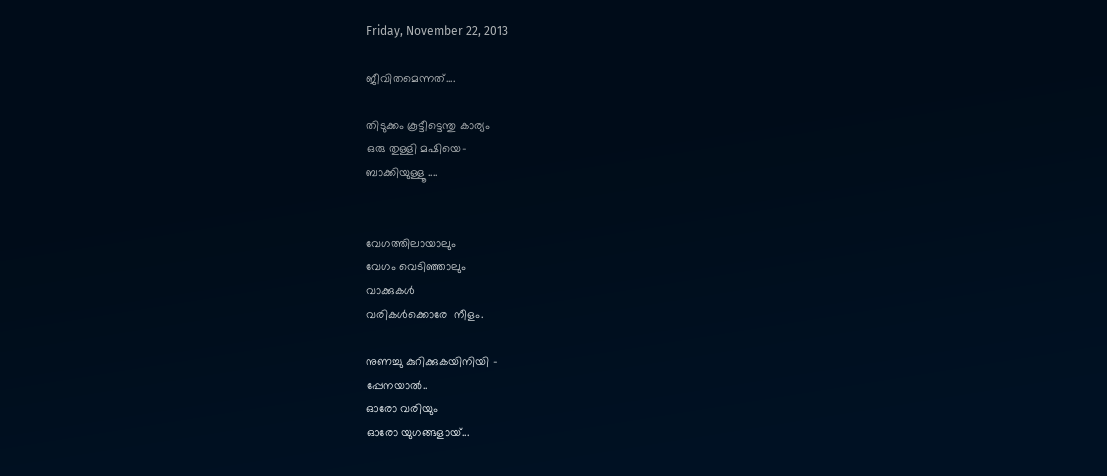Friday, November 22, 2013

ജീവിതമെന്നത്‌....

തിടുക്കം കൂട്ടീട്ടെന്തു കാര്യം
ഒരു തുള്ളി മഷിയെ-
ബാക്കിയുള്ളൂ ....


വേഗത്തിലായാലും
വേഗം വെടിഞ്ഞാലും
വാക്കുകള്‍
വരികള്‍ക്കൊരേ  നീളം.

നുണച്ചു കുറിക്കുകയിനിയി -
പ്പേനയാല്‍..
ഓരോ വരിയും
ഓരോ യുഗങ്ങളായ്‌...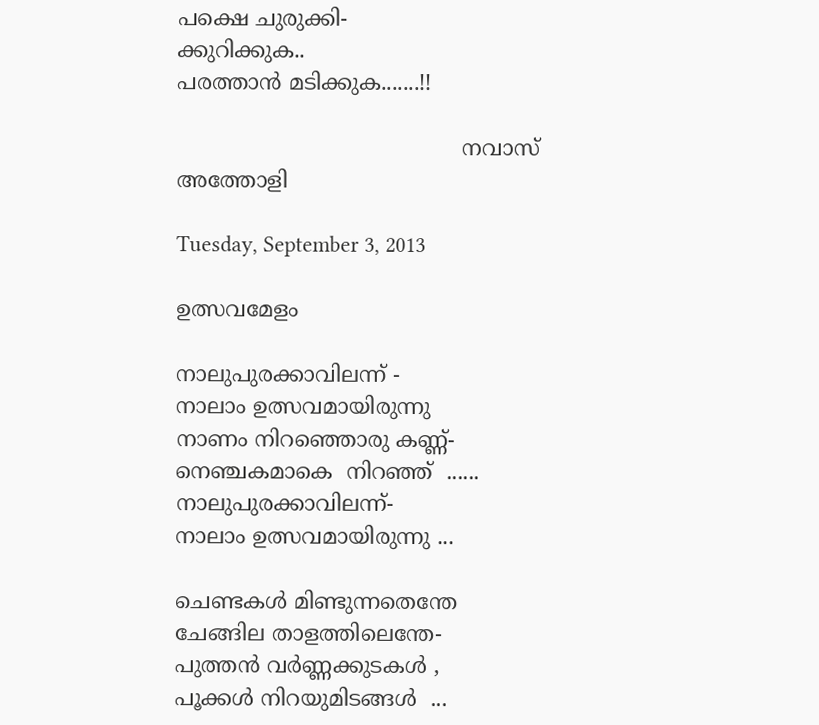പക്ഷെ ചുരുക്കി-
ക്കുറിക്കുക..
പരത്താന്‍ മടിക്കുക.......!!

                                          നവാസ് അത്തോളി

Tuesday, September 3, 2013

ഉത്സവമേളം

നാലുപുരക്കാവിലന്ന് -
നാലാം ഉത്സവമായിരുന്നു
നാണം നിറഞ്ഞൊരു കണ്ണ്-
നെഞ്ചകമാകെ  നിറഞ്ഞ്‌  ......
നാലുപുരക്കാവിലന്ന്-
നാലാം ഉത്സവമായിരുന്നു ...

ചെണ്ടകള്‍ മിണ്ടുന്നതെന്തേ
ചേങ്ങില താളത്തിലെന്തേ-
പുത്തന്‍ വര്‍ണ്ണക്കുടകള്‍ ,
പൂക്കള്‍ നിറയുമിടങ്ങള്‍  ...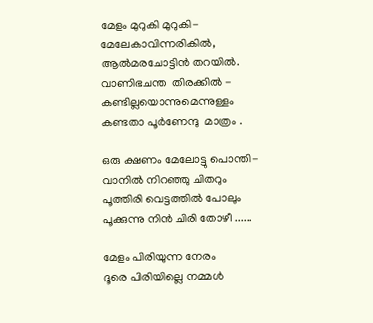മേളം മുറുകി മുറുകി-
മേലേകാവിന്നരികില്‍,
ആല്‍മരചോട്ടിന്‍ തറയില്‍.
വാണിഭചന്ത  തിരക്കില്‍ -
കണ്ടില്ലയൊന്നുമെന്നുള്ളം
കണ്ടതാ പൂര്‍ണേന്ദു  മാത്രം .

ഒരു ക്ഷണം മേലോട്ടു പൊന്തി-
വാനില്‍ നിറഞ്ഞു ചിതറും
പൂത്തിരി വെട്ടത്തില്‍ പോലും
പൂക്കുന്നു നിന്‍ ചിരി തോഴീ ......

മേളം പിരിയുന്ന നേരം
ദൂരെ പിരിയില്ലെ നമ്മള്‍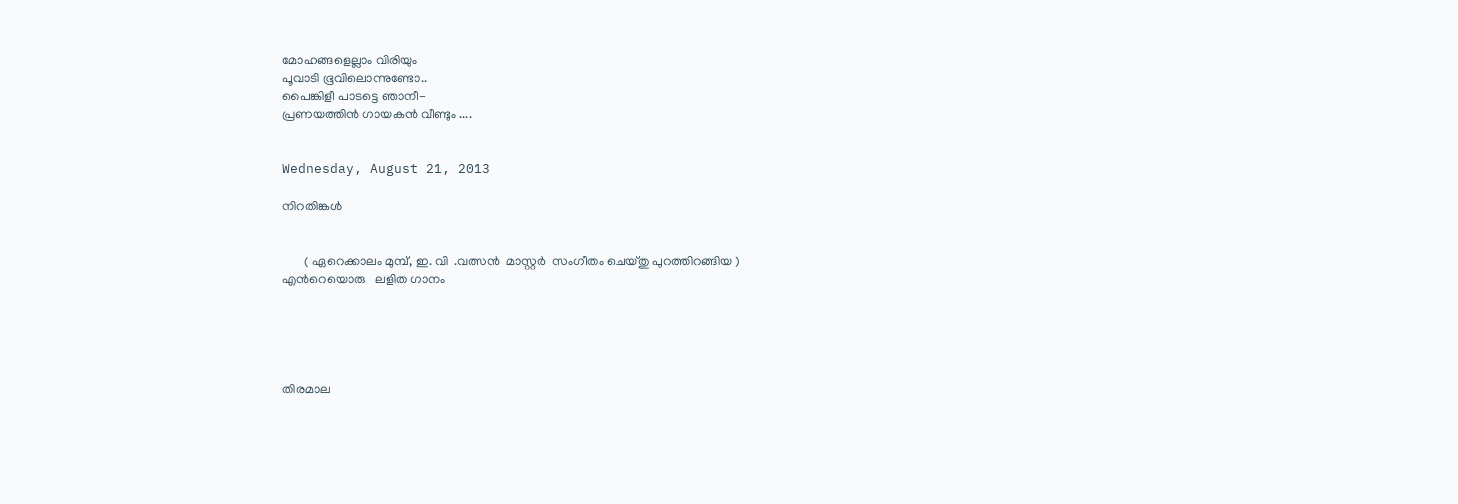മോഹങ്ങളെല്ലാം വിരിയും
പൂവാടി ഭൂവിലൊന്നുണ്ടോ..
പൈങ്കിളീ പാടട്ടെ ഞാനീ-
പ്രണയത്തിന്‍ ഗായകന്‍ വീണ്ടും ....


Wednesday, August 21, 2013

നിറതിങ്കള്‍


       ( ഏറെക്കാലം മുമ്പ്, ഇ. വി  .വത്സന്‍  മാസ്റ്റര്‍  സംഗീതം ചെയ്തു പുറത്തിറങ്ങിയ )                                                                     എന്‍റെയൊരു   ലളിത ഗാനം





തിരമാല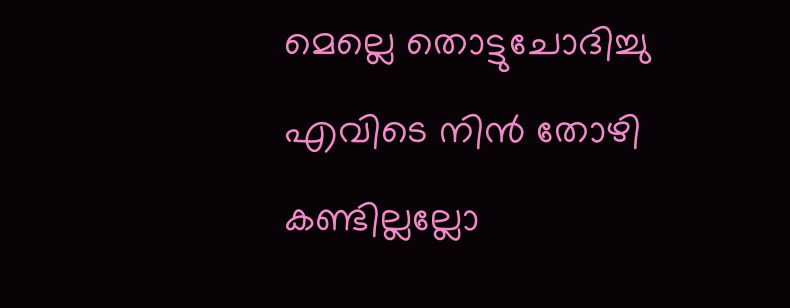മെല്ലെ തൊട്ടുചോദിച്ചു
എവിടെ നിന്‍ തോഴി കണ്ടില്ലല്ലോ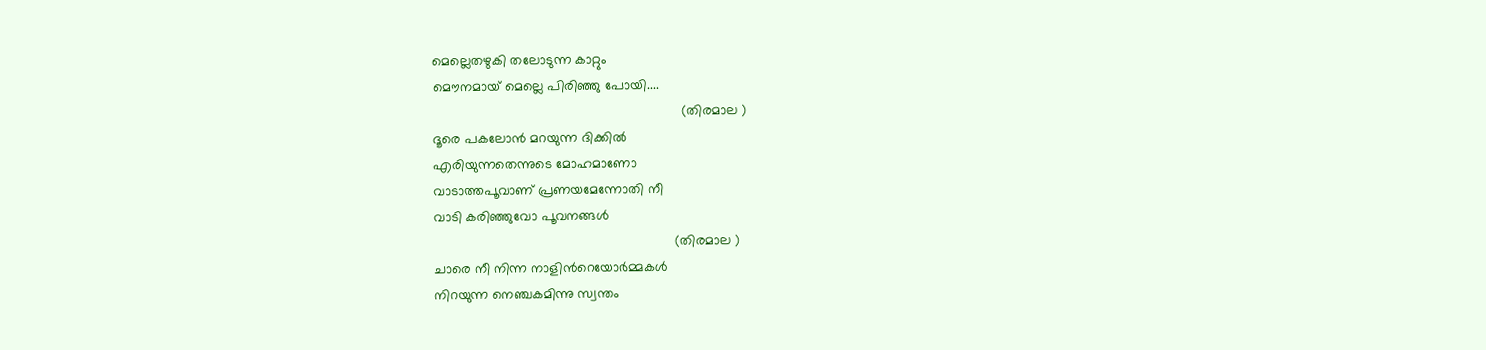മെല്ലെതഴുകി തലോടുന്ന കാറ്റും
മൌനമായ്‌ മെല്ലെ പിരിഞ്ഞു പോയി....
                                                                 (തിരമാല )
ദൂരെ പകലോന്‍ മറയുന്ന ദിക്കില്‍
എരിയുന്നതെന്നുടെ മോഹമാണോ
വാടാത്തപൂവാണ് പ്രണയമേന്നോതി നീ
വാടി കരിഞ്ഞുവോ പൂവനങ്ങള്‍
                                                               (തിരമാല )
ചാരെ നീ നിന്ന നാളിന്‍റെയോര്‍മ്മകള്‍
നിറയുന്ന നെഞ്ചകമിന്നു സ്വന്തം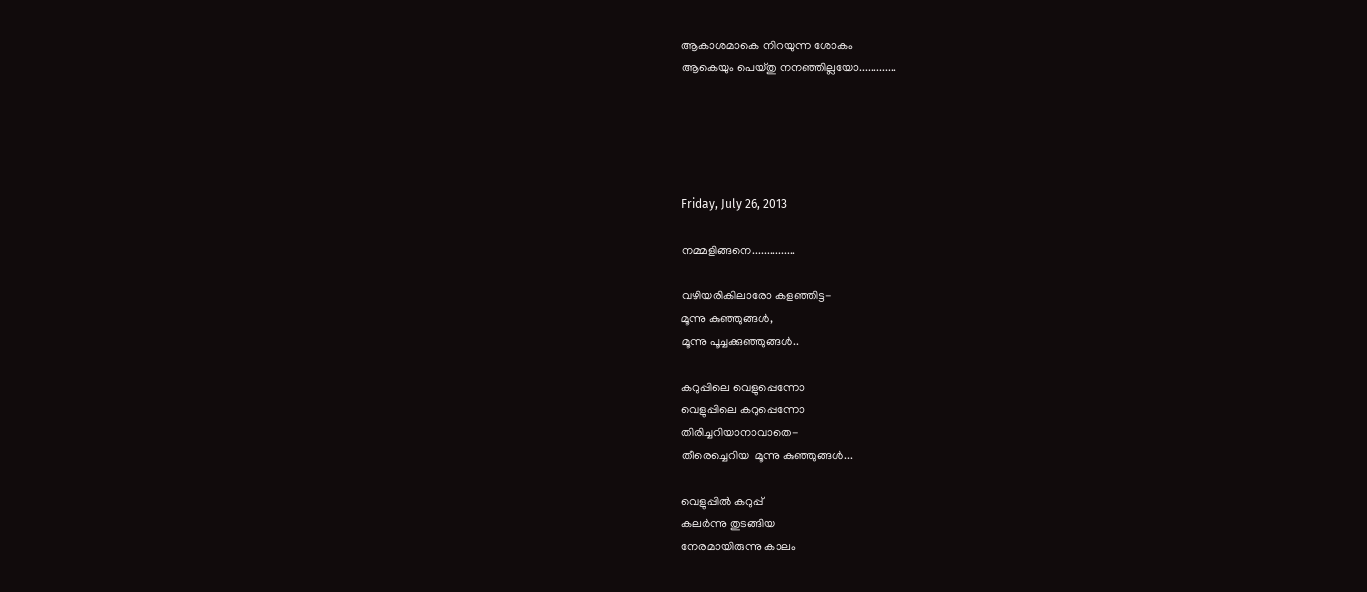ആകാശമാകെ നിറയുന്ന ശോകം
ആകെയും പെയ്തു നനഞ്ഞില്ലയോ.............





Friday, July 26, 2013

നമ്മളിങ്ങനെ...............

വഴിയരികിലാരോ കളഞ്ഞിട്ട-
മൂന്നു കുഞ്ഞുങ്ങള്‍,
മൂന്നു പൂച്ചക്കുഞ്ഞുങ്ങള്‍..

കറുപ്പിലെ വെളുപ്പെന്നോ
വെളുപ്പിലെ കറുപ്പെന്നോ
തിരിച്ചറിയാനാവാതെ-
തീരെച്ചെറിയ  മൂന്നു കുഞ്ഞുങ്ങള്‍...

വെളുപ്പില്‍ കറുപ്പ്
കലര്‍ന്നു തുടങ്ങിയ
നേരമായിരുന്നു കാലം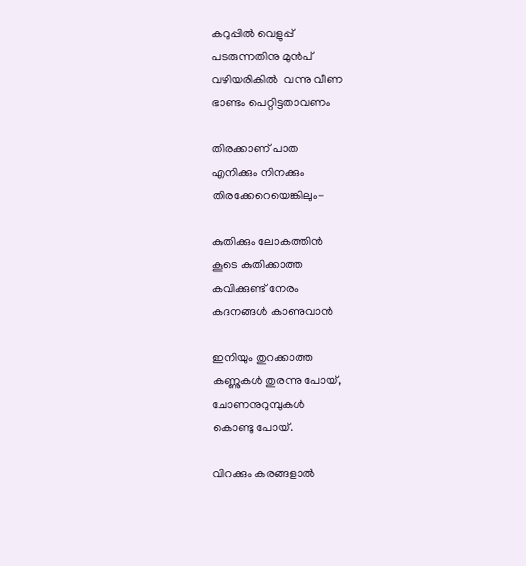കറുപ്പില്‍ വെളുപ്പ്‌
പടരുന്നതിനു മുന്‍പ്
വഴിയരികില്‍  വന്നു വീണ
ഭാണ്ടം പെറ്റിട്ടതാവണം

തിരക്കാണ് പാത
എനിക്കും നിനക്കും
തിരക്കേറെയെങ്കിലും-

കുതിക്കും ലോകത്തിന്‍
കൂടെ കുതിക്കാത്ത
കവിക്കുണ്ട് നേരം
കദനങ്ങള്‍ കാണുവാന്‍

ഇനിയും തുറക്കാത്ത
കണ്ണുകള്‍ തുരന്നു പോയ്‌,
ചോണനുറുമ്പുകള്‍
കൊണ്ടു പോയ്‌.

വിറക്കും കരങ്ങളാല്‍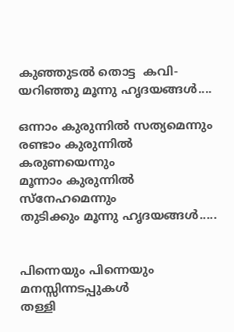കുഞ്ഞുടല്‍ തൊട്ട  കവി-
യറിഞ്ഞു മൂന്നു ഹൃദയങ്ങള്‍....

ഒന്നാം കുരുന്നില്‍ സത്യമെന്നും
രണ്ടാം കുരുന്നില്‍ കരുണയെന്നും
മൂന്നാം കുരുന്നില്‍ സ്നേഹമെന്നും
തുടിക്കും മൂന്നു ഹൃദയങ്ങള്‍.....


പിന്നെയും പിന്നെയും
മനസ്സിന്നടപ്പുകള്‍
തള്ളി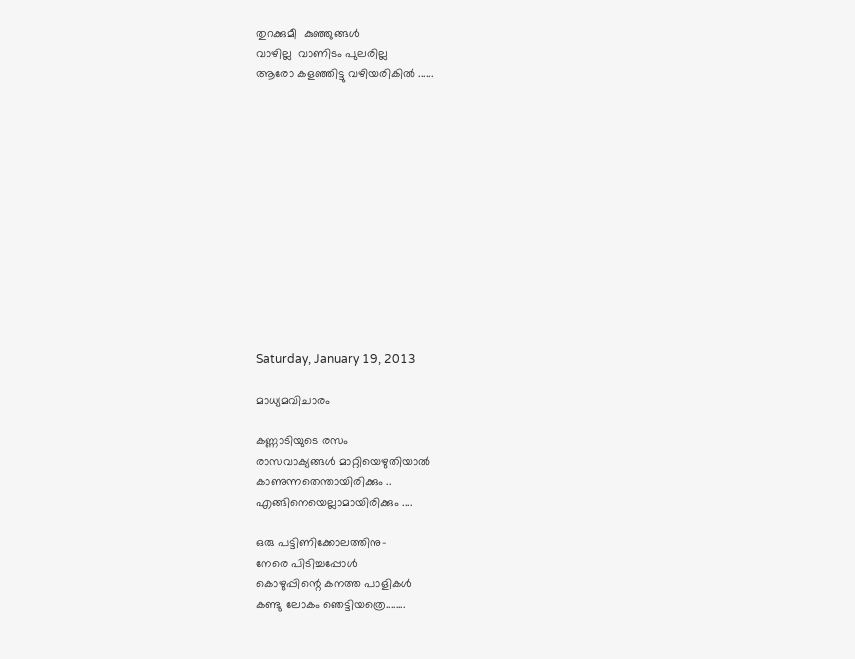തുറക്കുമീ  കുഞ്ഞുങ്ങള്‍
വാഴില്ല  വാണിടം പുലരില്ല
ആരോ കളഞ്ഞിട്ടു വഴിയരികില്‍ ......













Saturday, January 19, 2013

മാധ്യമവിചാരം

കണ്ണാടിയുടെ രസം
രാസവാക്യങ്ങള്‍ മാറ്റിയെഴുതിയാല്‍
കാണുന്നതെന്തായിരിക്കും ..
എങ്ങിനെയെല്ലാമായിരിക്കും ....

ഒരു പട്ടിണിക്കോലത്തിനു-
നേരെ പിടിച്ചപ്പോള്‍
കൊഴുപ്പിന്റെ കനത്ത പാളികള്‍
കണ്ടു ലോകം ഞെട്ടിയത്രെ........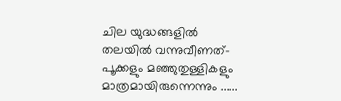ചില യുദ്ധങ്ങളില്‍
തലയില്‍ വന്നുവീണത്-
പൂക്കളും മഞ്ഞുതുള്ളികളും
മാത്രമായിരുന്നെന്നും ......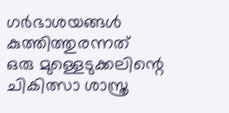ഗര്‍ഭാശയങ്ങള്‍
കുത്തിത്തുരന്നത്
ഒരു മുള്ളെടുക്കലിന്റെ
ചികിത്സാ ശാസ്ത്ര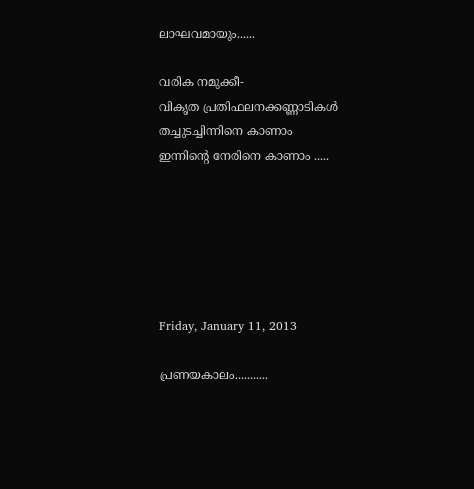ലാഘവമായും......

വരിക നമുക്കീ-
വികൃത പ്രതിഫലനക്കണ്ണാടികള്‍
തച്ചുടച്ചിന്നിനെ കാണാം
ഇന്നിന്‍റെ നേരിനെ കാണാം .....






Friday, January 11, 2013

പ്രണയകാലം...........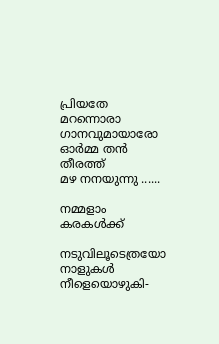പ്രിയതേ
മറന്നൊരാ ഗാനവുമായാരോ
ഓര്‍മ്മ തന്‍ തീരത്ത്
മഴ നനയുന്നു ......

നമ്മളാം കരകള്‍ക്ക്

നടുവിലൂടെത്രയോ
നാളുകള്‍ നീളെയൊഴുകി-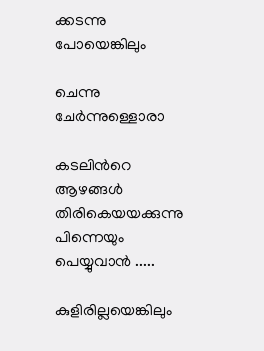ക്കടന്നു പോയെങ്കിലും

ചെന്നു ചേര്‍ന്നുള്ളൊരാ

കടലിന്‍റെ ആഴങ്ങള്‍
തിരികെയയക്കുന്നു
പിന്നെയും പെയ്യുവാന്‍ .....

കുളിരില്ലയെങ്കിലും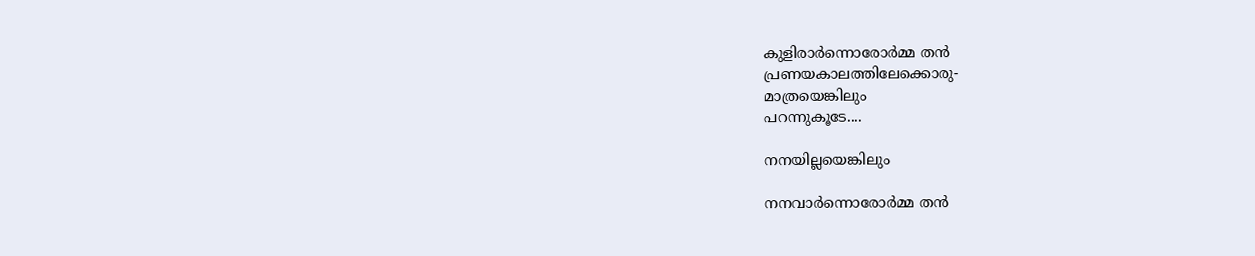കുളിരാര്‍ന്നൊരോര്‍മ്മ തന്‍
പ്രണയകാലത്തിലേക്കൊരു-
മാത്രയെങ്കിലും
പറന്നുകൂടേ....

നനയില്ലയെങ്കിലും

നനവാര്‍ന്നൊരോര്‍മ്മ തന്‍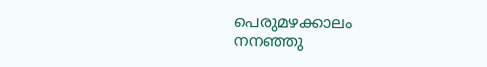പെരുമഴക്കാലം
നനഞ്ഞു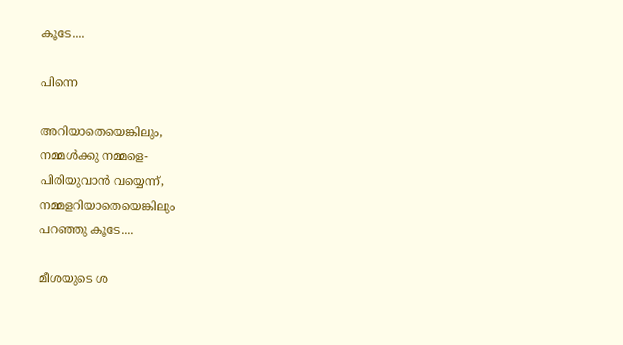കൂടേ....

പിന്നെ

അറിയാതെയെങ്കിലും,
നമ്മള്‍ക്കു നമ്മളെ-
പിരിയുവാന്‍ വയ്യെന്ന്,
നമ്മളറിയാതെയെങ്കിലും
പറഞ്ഞു കൂടേ....

മീശയുടെ ശ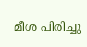മീശ പിരിച്ചു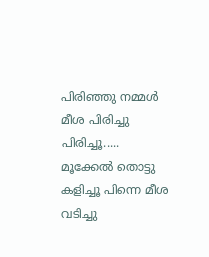പിരിഞ്ഞു നമ്മൾ മീശ പിരിച്ചു പിരിച്ചൂ..... മൂക്കേൽ തൊട്ടു കളിച്ചൂ പിന്നെ മീശ വടിച്ചു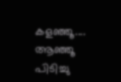കളഞ്ഞൂ.... ആഞ്ഞൂ പിടിച്ചു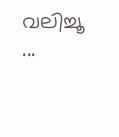വലിച്ചൂ ...